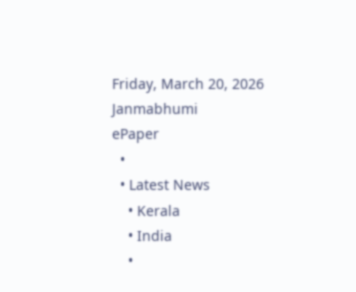Friday, March 20, 2026
Janmabhumi
ePaper
  •
  • Latest News
    • Kerala
    • India
    •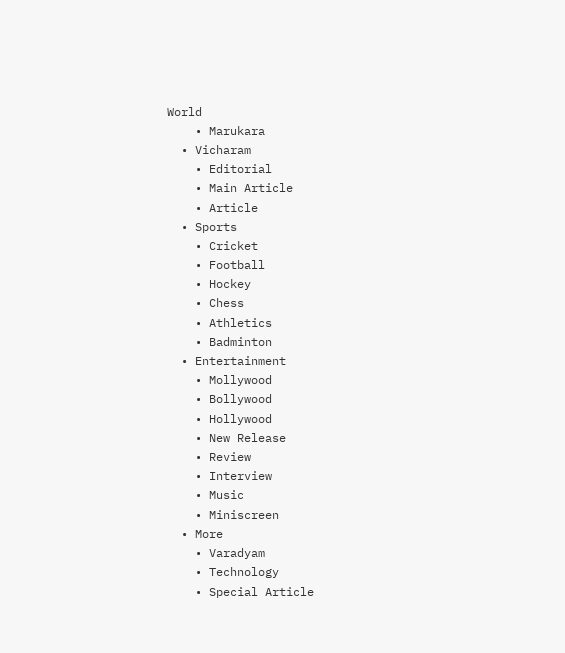World
    • Marukara
  • Vicharam
    • Editorial
    • Main Article
    • Article
  • Sports
    • Cricket
    • Football
    • Hockey
    • Chess
    • Athletics
    • Badminton
  • Entertainment
    • Mollywood
    • Bollywood
    • Hollywood
    • New Release
    • Review
    • Interview
    • Music
    • Miniscreen
  • More
    • Varadyam
    • Technology
    • Special Article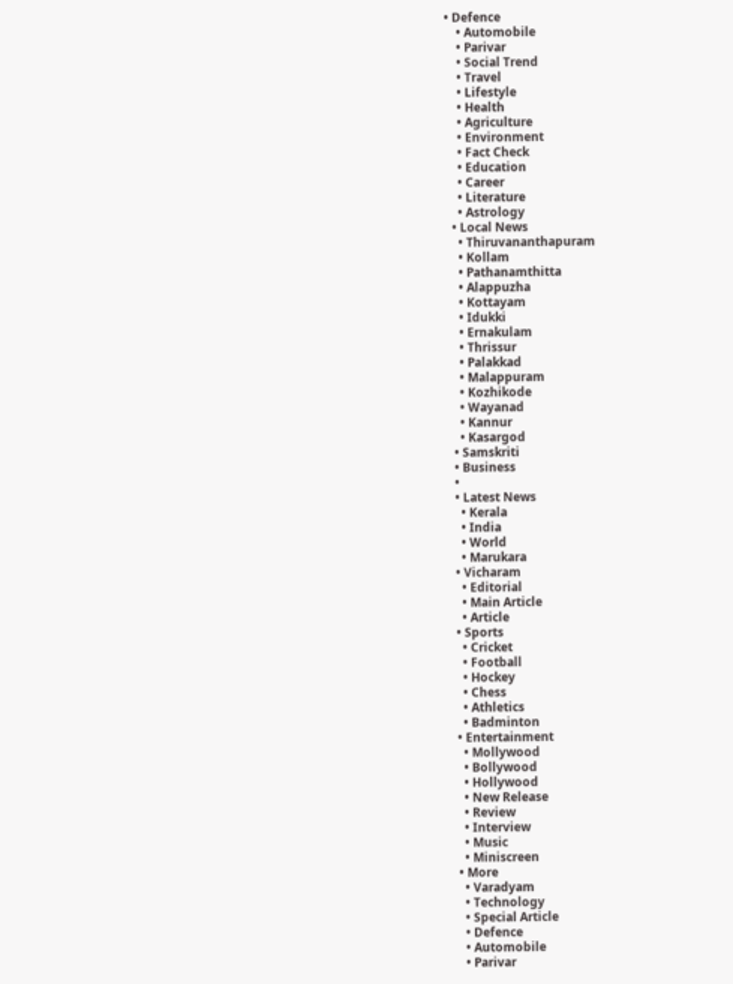• Defence
    • Automobile
    • Parivar
    • Social Trend
    • Travel
    • Lifestyle
    • Health
    • Agriculture
    • Environment
    • Fact Check
    • Education
    • Career
    • Literature
    • Astrology
  • Local News
    • Thiruvananthapuram
    • Kollam
    • Pathanamthitta
    • Alappuzha
    • Kottayam
    • Idukki
    • Ernakulam
    • Thrissur
    • Palakkad
    • Malappuram
    • Kozhikode
    • Wayanad
    • Kannur
    • Kasargod
  • Samskriti
  • Business
  •
  • Latest News
    • Kerala
    • India
    • World
    • Marukara
  • Vicharam
    • Editorial
    • Main Article
    • Article
  • Sports
    • Cricket
    • Football
    • Hockey
    • Chess
    • Athletics
    • Badminton
  • Entertainment
    • Mollywood
    • Bollywood
    • Hollywood
    • New Release
    • Review
    • Interview
    • Music
    • Miniscreen
  • More
    • Varadyam
    • Technology
    • Special Article
    • Defence
    • Automobile
    • Parivar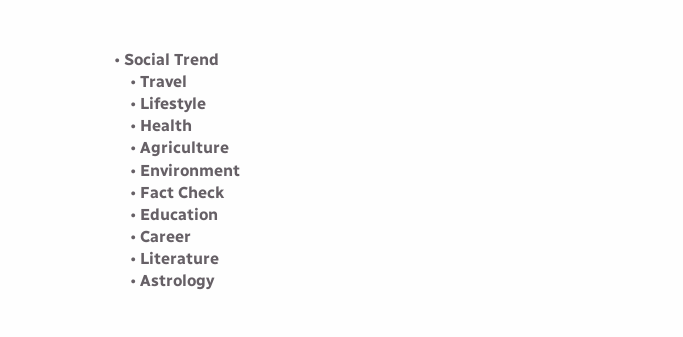• Social Trend
    • Travel
    • Lifestyle
    • Health
    • Agriculture
    • Environment
    • Fact Check
    • Education
    • Career
    • Literature
    • Astrology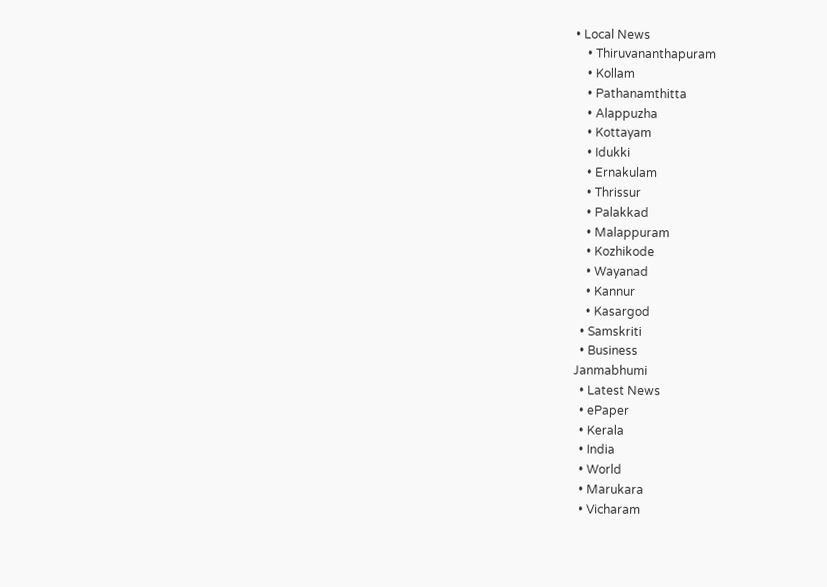• Local News
    • Thiruvananthapuram
    • Kollam
    • Pathanamthitta
    • Alappuzha
    • Kottayam
    • Idukki
    • Ernakulam
    • Thrissur
    • Palakkad
    • Malappuram
    • Kozhikode
    • Wayanad
    • Kannur
    • Kasargod
  • Samskriti
  • Business
Janmabhumi
  • Latest News
  • ePaper
  • Kerala
  • India
  • World
  • Marukara
  • Vicharam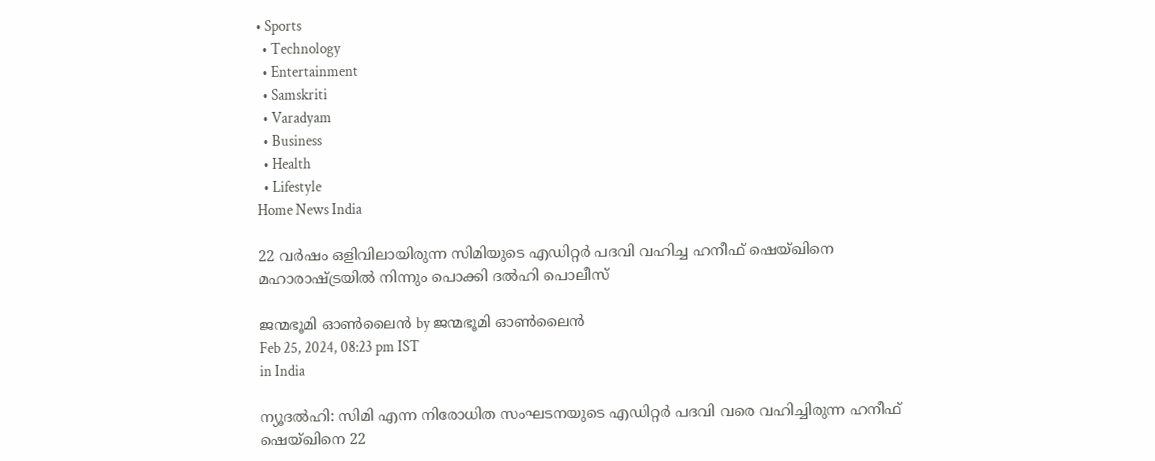• Sports
  • Technology
  • Entertainment
  • Samskriti
  • Varadyam
  • Business
  • Health
  • Lifestyle
Home News India

22 വര്‍ഷം ഒളിവിലായിരുന്ന സിമിയുടെ എഡിറ്റര്‍ പദവി വഹിച്ച ഹനീഫ് ഷെയ്ഖിനെ മഹാരാഷ്‌ട്രയില്‍ നിന്നും പൊക്കി ദല്‍ഹി പൊലീസ്

ജന്മഭൂമി ഓണ്‍ലൈന്‍ by ജന്മഭൂമി ഓണ്‍ലൈന്‍
Feb 25, 2024, 08:23 pm IST
in India

ന്യൂദല്‍ഹി: സിമി എന്ന നിരോധിത സംഘടനയുടെ എഡിറ്റര്‍ പദവി വരെ വഹിച്ചിരുന്ന ഹനീഫ് ഷെയ്ഖിനെ 22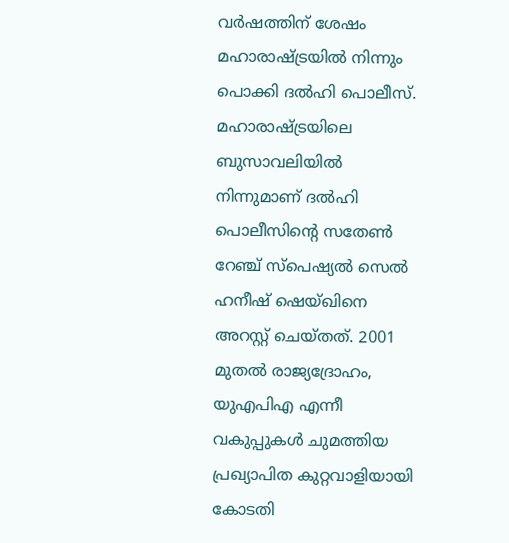വര്‍ഷത്തിന് ശേഷം മഹാരാഷ്‌ട്രയില്‍ നിന്നും പൊക്കി ദല്‍ഹി പൊലീസ്. മഹാരാഷ്‌ട്രയിലെ ബുസാവലിയില്‍ നിന്നുമാണ് ദല്‍ഹി പൊലീസിന്റെ സതേണ്‍ റേഞ്ച് സ്പെഷ്യല്‍ സെല്‍ ഹനീഷ് ഷെയ്ഖിനെ അറസ്റ്റ് ചെയ്തത്. 2001 മുതല്‍ രാജ്യദ്രോഹം, യുഎപിഎ എന്നീ വകുപ്പുകള്‍ ചുമത്തിയ പ്രഖ്യാപിത കുറ്റവാളിയായി കോടതി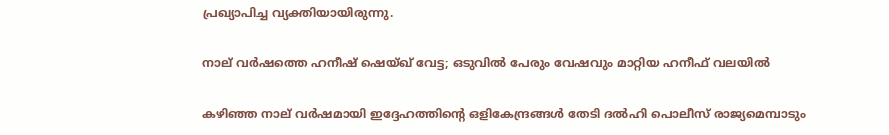പ്രഖ്യാപിച്ച വ്യക്തിയായിരുന്നു.

നാല് വര്‍ഷത്തെ ഹനീഷ് ഷെയ്ഖ് വേട്ട; ഒടുവില്‍ പേരും വേഷവും മാറ്റിയ ഹനീഫ് വലയില്‍

കഴിഞ്ഞ നാല് വര്‍ഷമായി ഇദ്ദേഹത്തിന്റെ ഒളികേന്ദ്രങ്ങള്‍ തേടി ദല്‍ഹി പൊലീസ് രാജ്യമെമ്പാടും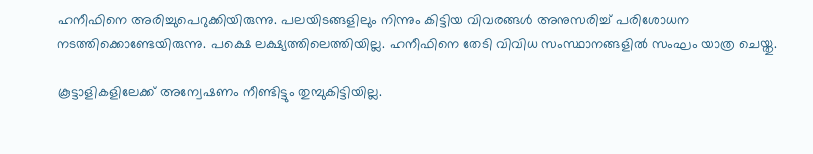ഹനീഫിനെ അരിച്ചുപെറുക്കിയിരുന്നു. പലയിടങ്ങളിലും നിന്നും കിട്ടിയ വിവരങ്ങള്‍ അനുസരിച്ച് പരിശോധന നടത്തിക്കൊണ്ടേയിരുന്നു. പക്ഷെ ലക്ഷ്യത്തിലെത്തിയില്ല. ഹനീഫിനെ തേടി വിവിധ സംസ്ഥാനങ്ങളില്‍ സംഘം യാത്ര ചെയ്തു.

കൂട്ടാളികളിലേക്ക് അന്വേഷണം നീണ്ടിട്ടും തുമ്പുകിട്ടിയില്ല.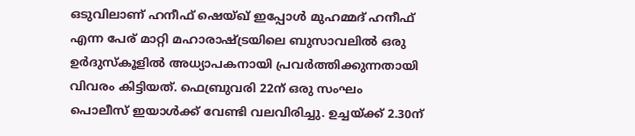ഒടുവിലാണ് ഹനീഫ് ഷെയ്ഖ് ഇപ്പോള്‍ മുഹമ്മദ് ഹനീഫ് എന്ന പേര് മാറ്റി മഹാരാഷ്‌ട്രയിലെ ബുസാവലില്‍ ഒരു ഉര്‍ദുസ്കൂളില്‍ അധ്യാപകനായി പ്രവര്‍ത്തിക്കുന്നതായി വിവരം കിട്ടിയത്. ഫെബ്രുവരി 22ന് ഒരു സംഘം പൊലീസ് ഇയാള്‍ക്ക് വേണ്ടി വലവിരിച്ചു. ഉച്ചയ്‌ക്ക് 2.30ന്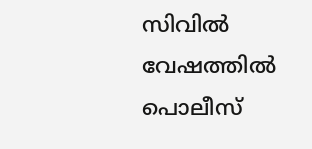സിവില്‍ വേഷത്തില്‍ പൊലീസ്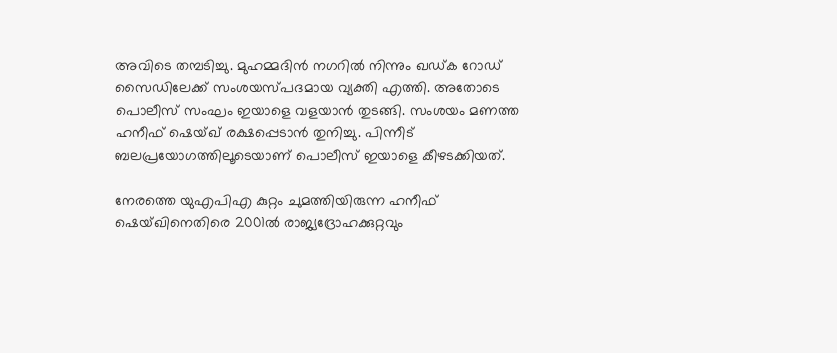അവിടെ തമ്പടിച്ചു. മുഹമ്മദിന്‍ നഗറില്‍ നിന്നും ഖഡ്ക റോഡ് സൈഡിലേക്ക് സംശയസ്പദമായ വ്യക്തി എത്തി. അതോടെ പൊലീസ് സംഘം ഇയാളെ വളയാന്‍ തുടങ്ങി. സംശയം മണത്ത ഹനീഫ് ഷെയ്ഖ് രക്ഷപ്പെടാന്‍ തുനിച്ചു. പിന്നീട് ബലപ്രയോഗത്തിലൂടെയാണ് പൊലീസ് ഇയാളെ കീഴടക്കിയത്.

നേരത്തെ യുഎപിഎ കുറ്റം ചുമത്തിയിരുന്ന ഹനീഫ് ഷെയ്ഖിനെതിരെ 2001ല്‍ രാജ്യദ്രോഹക്കുറ്റവും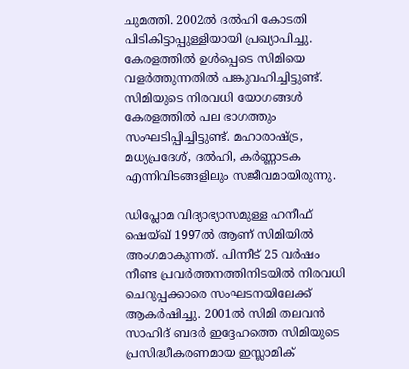ചുമത്തി. 2002ല്‍ ദല്‍ഹി കോടതി പിടികിട്ടാപ്പുള്ളിയായി പ്രഖ്യാപിച്ചു. കേരളത്തില്‍ ഉള്‍പ്പെടെ സിമിയെ വളര്‍ത്തുന്നതില്‍ പങ്കുവഹിച്ചിട്ടുണ്ട്. സിമിയുടെ നിരവധി യോഗങ്ങള്‍ കേരളത്തില്‍ പല ഭാഗത്തും സംഘടിപ്പിച്ചിട്ടുണ്ട്. മഹാരാഷ്‌ട്ര, മധ്യപ്രദേശ്, ദല്‍ഹി, കര്‍ണ്ണാടക എന്നിവിടങ്ങളിലും സജീവമായിരുന്നു.

ഡിപ്ലോമ വിദ്യാഭ്യാസമുള്ള ഹനീഫ് ഷെയ്ഖ് 1997ല്‍ ആണ് സിമിയില്‍ അംഗമാകുന്നത്. പിന്നീട് 25 വര്‍ഷം നീണ്ട പ്രവര്‍ത്തനത്തിനിടയില്‍ നിരവധി ചെറുപ്പക്കാരെ സംഘടനയിലേക്ക് ആകര്‍ഷിച്ചു. 2001ല്‍ സിമി തലവന്‍ സാഹിദ് ബദര്‍ ഇദ്ദേഹത്തെ സിമിയുടെ പ്രസിദ്ധീകരണമായ ഇസ്ലാമിക്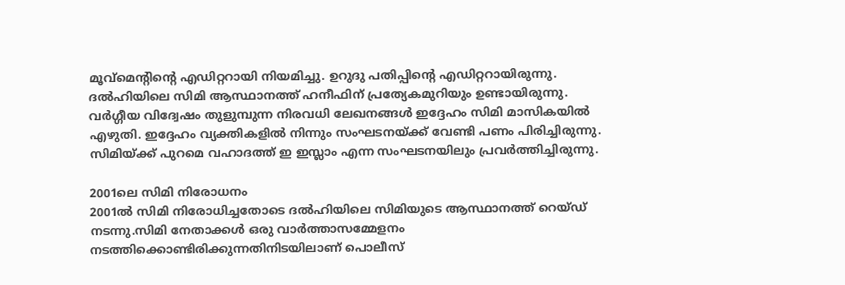മൂവ്മെന്‍റിന്റെ എഡിറ്ററായി നിയമിച്ചു. ഉറുദു പതിപ്പിന്റെ എഡിറ്ററായിരുന്നു. ദല്‍ഹിയിലെ സിമി ആസ്ഥാനത്ത് ഹനീഫിന് പ്രത്യേകമുറിയും ഉണ്ടായിരുന്നു. വര്‍ഗ്ഗീയ വിദ്വേഷം തുളുമ്പുന്ന നിരവധി ലേഖനങ്ങള്‍ ഇദ്ദേഹം സിമി മാസികയില്‍ എഴുതി. ഇദ്ദേഹം വ്യക്തികളില്‍ നിന്നും സംഘടനയ്‌ക്ക് വേണ്ടി പണം പിരിച്ചിരുന്നു. സിമിയ്‌ക്ക് പുറമെ വഹാദത്ത് ഇ ഇസ്ലാം എന്ന സംഘടനയിലും പ്രവര്‍ത്തിച്ചിരുന്നു.

2001ലെ സിമി നിരോധനം
2001ല്‍ സിമി നിരോധിച്ചതോടെ ദല്‍ഹിയിലെ സിമിയുടെ ആസ്ഥാനത്ത് റെയ്ഡ് നടന്നു.സിമി നേതാക്കള്‍ ഒരു വാര്‍ത്താസമ്മേളനം നടത്തിക്കൊണ്ടിരിക്കുന്നതിനിടയിലാണ് പൊലീസ്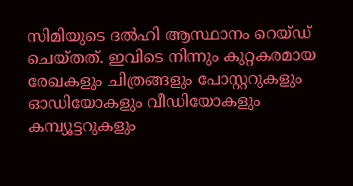സിമിയുടെ ദല്‍ഹി ആസ്ഥാനം റെയ്ഡ് ചെയ്തത്. ഇവിടെ നിന്നും കുറ്റകരമായ രേഖകളും ചിത്രങ്ങളും പോസ്റ്ററുകളും ഓഡിയോകളും വീഡിയോകളും കമ്പ്യൂട്ടറുകളും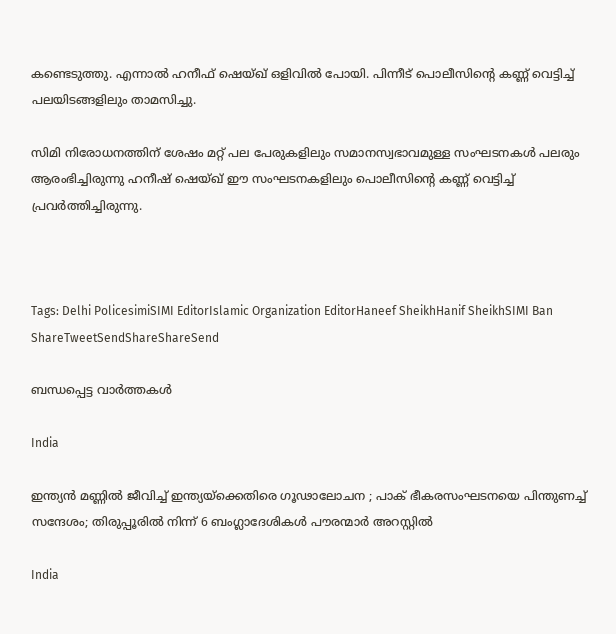കണ്ടെടുത്തു. എന്നാല്‍ ഹനീഫ് ഷെയ്ഖ് ഒളിവില്‍ പോയി. പിന്നീട് പൊലീസിന്റെ കണ്ണ് വെട്ടിച്ച് പലയിടങ്ങളിലും താമസിച്ചു.

സിമി നിരോധനത്തിന് ശേഷം മറ്റ് പല പേരുകളിലും സമാനസ്വഭാവമുള്ള സംഘടനകള്‍ പലരും ആരംഭിച്ചിരുന്നു ഹനീഷ് ഷെയ്ഖ് ഈ സംഘടനകളിലും പൊലീസിന്റെ കണ്ണ് വെട്ടിച്ച് പ്രവര്‍ത്തിച്ചിരുന്നു.



Tags: Delhi PolicesimiSIMI EditorIslamic Organization EditorHaneef SheikhHanif SheikhSIMI Ban
ShareTweetSendShareShareSend

ബന്ധപ്പെട്ട വാര്‍ത്തകള്‍

India

ഇന്ത്യൻ മണ്ണിൽ ജീവിച്ച് ഇന്ത്യയ്‌ക്കെതിരെ ഗൂഢാലോചന ; പാക് ഭീകരസംഘടനയെ പിന്തുണച്ച് സന്ദേശം; തിരുപ്പൂരിൽ നിന്ന് 6 ബംഗ്ലാദേശികൾ പൗരന്മാർ അറസ്റ്റിൽ

India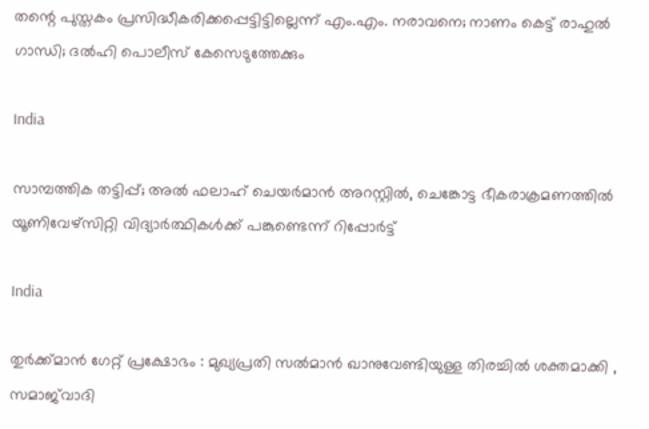തന്റെ പുസ്തകം പ്രസിദ്ധീകരിക്കപ്പെട്ടിട്ടില്ലെന്ന് എം.എം. നരാവനെ; നാണം കെട്ട് രാഹുല്‍ ഗാന്ധി; ദല്‍ഹി പൊലീസ് കേസെടുത്തേക്കും

India

സാമ്പത്തിക തട്ടിപ്പ്; അൽ ഫലാഹ് ചെയർമാൻ അറസ്റ്റിൽ, ചെങ്കോട്ട ഭീകരാക്രമണത്തിൽ യൂണിവേഴ്‌സിറ്റി വിദ്യാർത്ഥികൾക്ക് പങ്കുണ്ടെന്ന് റിപ്പോർട്ട്

India

തുർക്ക്മാൻ ഗേറ്റ് പ്രക്ഷോഭം : മുഖ്യപ്രതി സൽമാൻ ഖാനുവേണ്ടിയുള്ള തിരച്ചിൽ ശക്തമാക്കി , സമാജ്‌വാദി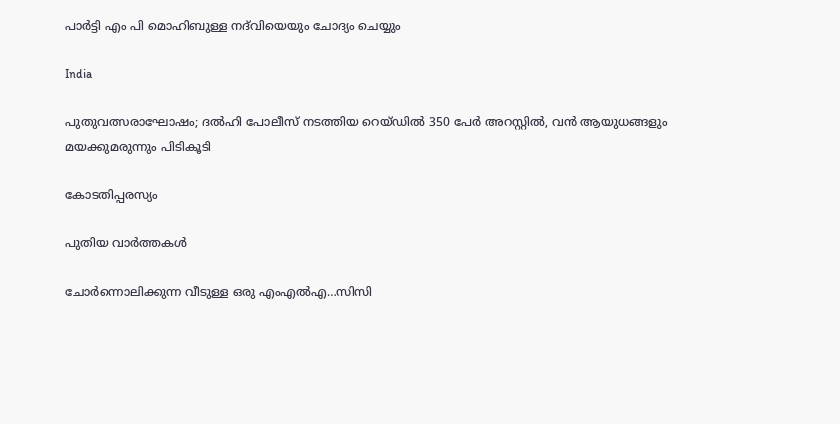പാർട്ടി എം പി മൊഹിബുള്ള നദ്‌വിയെയും ചോദ്യം ചെയ്യും

India

പുതുവത്സരാഘോഷം; ദൽഹി പോലീസ് നടത്തിയ റെയ്ഡിൽ 350 പേർ അറസ്റ്റിൽ, വൻ ആയുധങ്ങളും മയക്കുമരുന്നും പിടികൂടി

കോടതിപ്പരസ്യം

പുതിയ വാര്‍ത്തകള്‍

ചോര്‍ന്നൊലിക്കുന്ന വീടുള്ള ഒരു എംഎല്‍എ…സിസി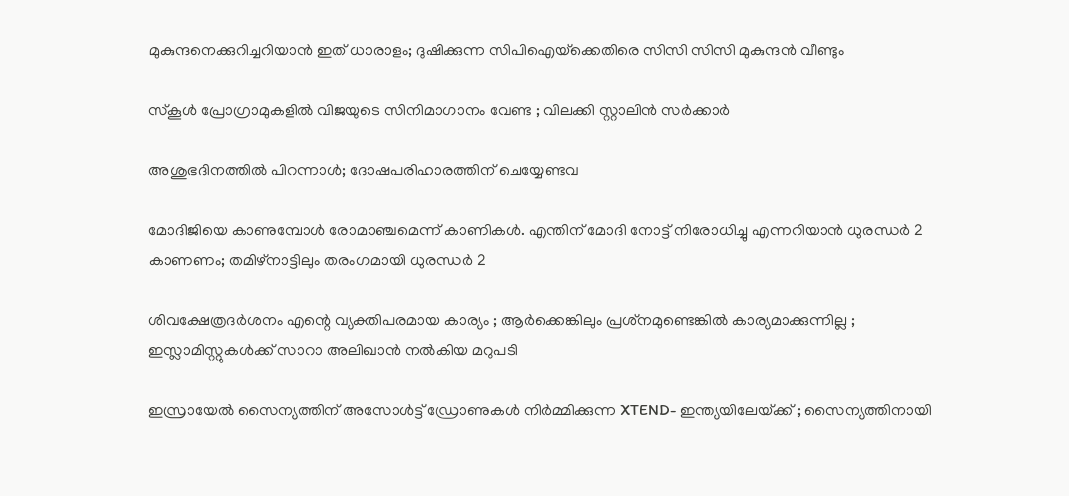മുകുന്ദനെക്കുറിച്ചറിയാന്‍ ഇത് ധാരാളം; ദുഷിക്കുന്ന സിപിഐയ്‌ക്കെതിരെ സിസി സിസി മുകുന്ദന്‍ വീണ്ടും

സ്കൂൾ പ്രോഗ്രാമുകളിൽ വിജയുടെ സിനിമാഗാനം വേണ്ട ; വിലക്കി സ്റ്റാലിൻ സർക്കാർ

അശുഭദിനത്തിൽ പിറന്നാൾ; ദോഷപരിഹാരത്തിന് ചെയ്യേണ്ടവ

മോദിജിയെ കാണുമ്പോള്‍ രോമാഞ്ചമെന്ന് കാണികള്‍. എന്തിന് മോദി നോട്ട് നിരോധിച്ചു എന്നറിയാന്‍ ധുരന്ധര്‍ 2 കാണണം; തമിഴ്നാട്ടിലും തരംഗമായി ധുരന്ധര്‍ 2

ശിവക്ഷേത്രദർശനം എന്റെ വ്യക്തിപരമായ കാര്യം ; ആർക്കെങ്കിലും പ്രശ്‌നമുണ്ടെങ്കിൽ കാര്യമാക്കുന്നില്ല ; ഇസ്ലാമിസ്റ്റുകൾക്ക് സാറാ അലിഖാൻ നൽകിയ മറുപടി

ഇസ്രായേൽ സൈന്യത്തിന് അസോൾട്ട് ഡ്രോണുകൾ നിർമ്മിക്കുന്ന XTEND- ഇന്ത്യയിലേയ്‌ക്ക് ; സൈന്യത്തിനായി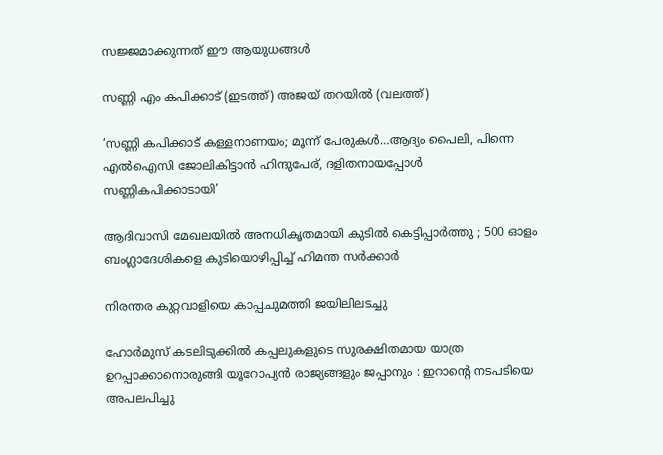സജ്ജമാക്കുന്നത് ഈ ആയുധങ്ങൾ

സണ്ണി എം കപിക്കാട് (ഇടത്ത്) അജയ് തറയില്‍ (വലത്ത്)

‘സണ്ണി കപിക്കാട് കള്ളനാണയം; മൂന്ന് പേരുകള്‍…ആദ്യം പൈലി, പിന്നെ എല്‍ഐസി ജോലികിട്ടാന്‍ ഹിന്ദുപേര്, ദളിതനായപ്പോള്‍ സണ്ണികപിക്കാടായി’

ആദിവാസി മേഖലയിൽ അനധികൃതമായി കുടിൽ കെട്ടിപ്പാർത്തു ; 500 ഓളം ബംഗ്ലാദേശികളെ കുടിയൊഴിപ്പിച്ച് ഹിമന്ത സർക്കാർ

നിരന്തര കുറ്റവാളിയെ കാപ്പചുമത്തി ജയിലിലടച്ചു

ഹോർമുസ് കടലിടുക്കിൽ കപ്പലുകളുടെ സുരക്ഷിതമായ യാത്ര ഉറപ്പാക്കാനൊരുങ്ങി യൂറോപ്യൻ രാജ്യങ്ങളും ജപ്പാനും : ഇറാന്റെ നടപടിയെ അപലപിച്ചു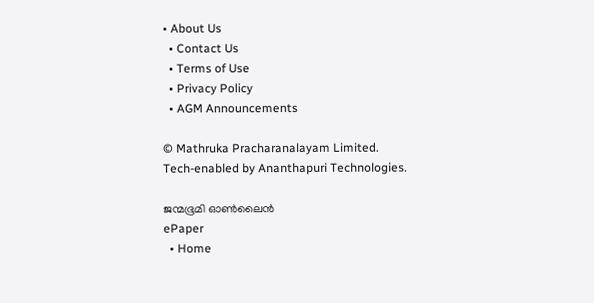• About Us
  • Contact Us
  • Terms of Use
  • Privacy Policy
  • AGM Announcements

© Mathruka Pracharanalayam Limited.
Tech-enabled by Ananthapuri Technologies.

ജന്മഭൂമി ഓണ്‍ലൈന്‍
ePaper
  • Home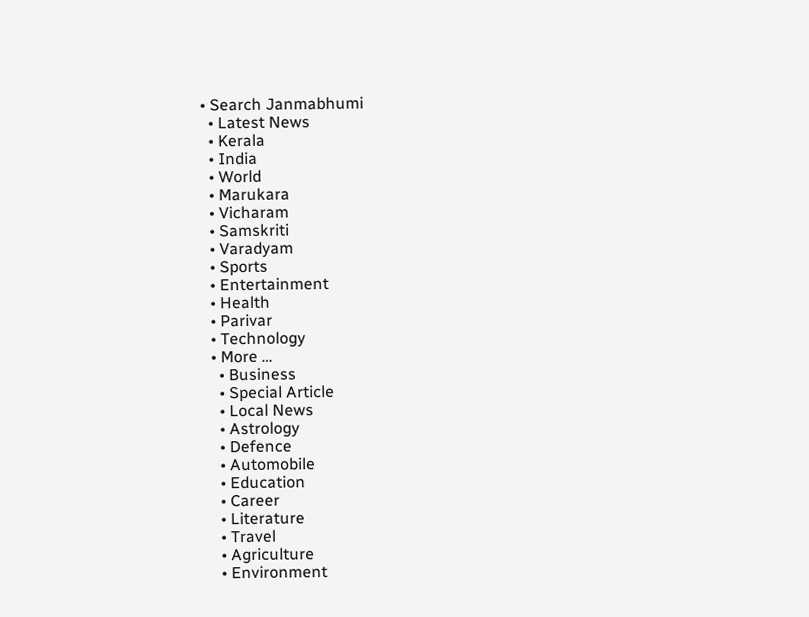• Search Janmabhumi
  • Latest News
  • Kerala
  • India
  • World
  • Marukara
  • Vicharam
  • Samskriti
  • Varadyam
  • Sports
  • Entertainment
  • Health
  • Parivar
  • Technology
  • More …
    • Business
    • Special Article
    • Local News
    • Astrology
    • Defence
    • Automobile
    • Education
    • Career
    • Literature
    • Travel
    • Agriculture
    • Environment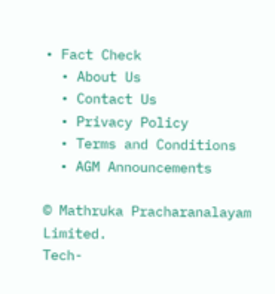• Fact Check
  • About Us
  • Contact Us
  • Privacy Policy
  • Terms and Conditions
  • AGM Announcements

© Mathruka Pracharanalayam Limited.
Tech-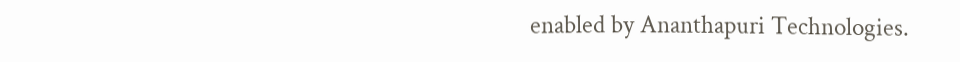enabled by Ananthapuri Technologies.